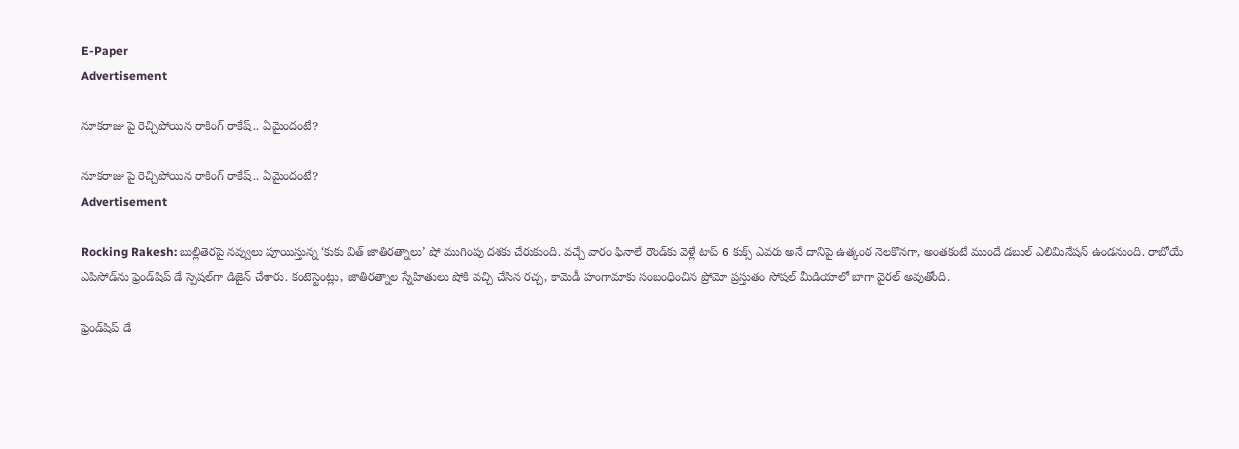E-Paper
Advertisement

నూకరాజు పై రెచ్చిపోయిన రాకింగ్ రాకేష్.. ఏమైందంటే?

నూకరాజు పై రెచ్చిపోయిన రాకింగ్ రాకేష్.. ఏమైందంటే?
Advertisement

Rocking Rakesh: బుల్లితెరపై నవ్వులు పూయిస్తున్న ‘కుకు విత్ జాతిరత్నాలు’ షో ముగింపు దశకు చేరుకుంది. వచ్చే వారం ఫినాలే రౌండ్‌కు వెళ్లే టాప్ 6 కుక్స్ ఎవరు అనే దానిపై ఉత్కంఠ నెలకొనగా, అంతకంటే ముందే డబుల్ ఎలిమినేషన్ ఉండనుంది. రాబోయే ఎపిసోడ్‌ను ఫ్రెండ్‌షిప్ డే స్పెషల్‌గా డిజైన్ చేశారు. కంటెస్టెంట్లు, జాతిరత్నాల స్నేహితులు షోకి వచ్చి చేసిన రచ్చ, కామెడీ హంగామాకు సంబంధించిన ప్రోమో ప్రస్తుతం సోషల్ మీడియాలో బాగా వైరల్ అవుతోంది.

ఫ్రెండ్‌షిప్ డే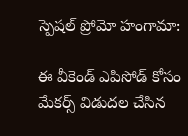స్పెషల్ ప్రోమో హంగామా:

ఈ వీకెండ్ ఎపిసోడ్ కోసం మేకర్స్ విడుదల చేసిన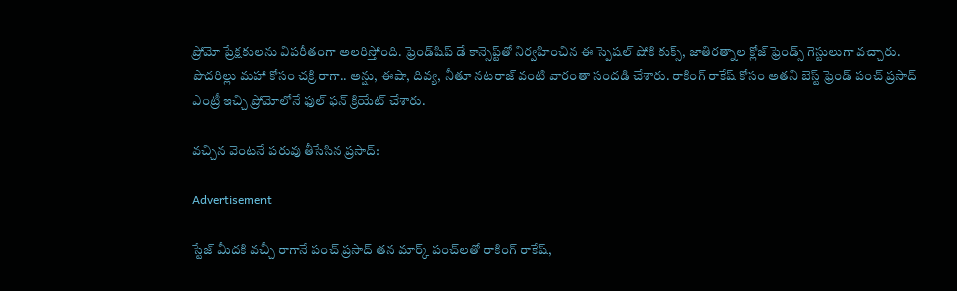ప్రోమో ప్రేక్షకులను విపరీతంగా అలరిస్తోంది. ఫ్రెండ్‌షిప్ డే కాన్సెప్ట్‌తో నిర్వహించిన ఈ స్పెషల్ షోకి కుక్స్, జాతిరత్నాల క్లోజ్ ఫ్రెండ్స్ గెస్టులుగా వచ్చారు. పొదరిల్లు మహా కోసం చక్రి రాగా.. అన్షు, ఈషా, దివ్య, నీతూ నటరాజ్ వంటి వారంతా సందడి చేశారు. రాకింగ్ రాకేష్ కోసం అతని బెస్ట్ ఫ్రెండ్ పంచ్ ప్రసాద్ ఎంట్రీ ఇచ్చి ప్రోమోలోనే ఫుల్ ఫన్ క్రియేట్ చేశారు.

వచ్చిన వెంటనే పరువు తీసేసిన ప్రసాద్:

Advertisement

స్టేజ్ మీదకి వచ్చీ రాగానే పంచ్ ప్రసాద్ తన మార్క్ పంచ్‌లతో రాకింగ్ రాకేష్,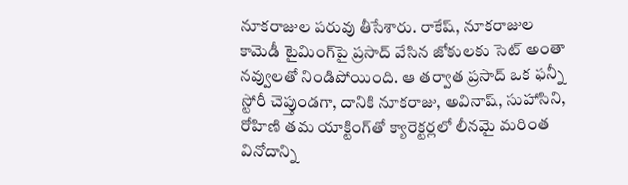నూకరాజుల పరువు తీసేశారు. రాకేష్, నూకరాజుల కామెడీ టైమింగ్‌పై ప్రసాద్ వేసిన జోకులకు సెట్ అంతా నవ్వులతో నిండిపోయింది. ఆ తర్వాత ప్రసాద్ ఒక ఫన్నీ స్టోరీ చెప్తుండగా, దానికి నూకరాజు, అవినాష్, సుహాసిని, రోహిణి తమ యాక్టింగ్‌తో క్యారెక్టర్లలో లీనమై మరింత వినోదాన్ని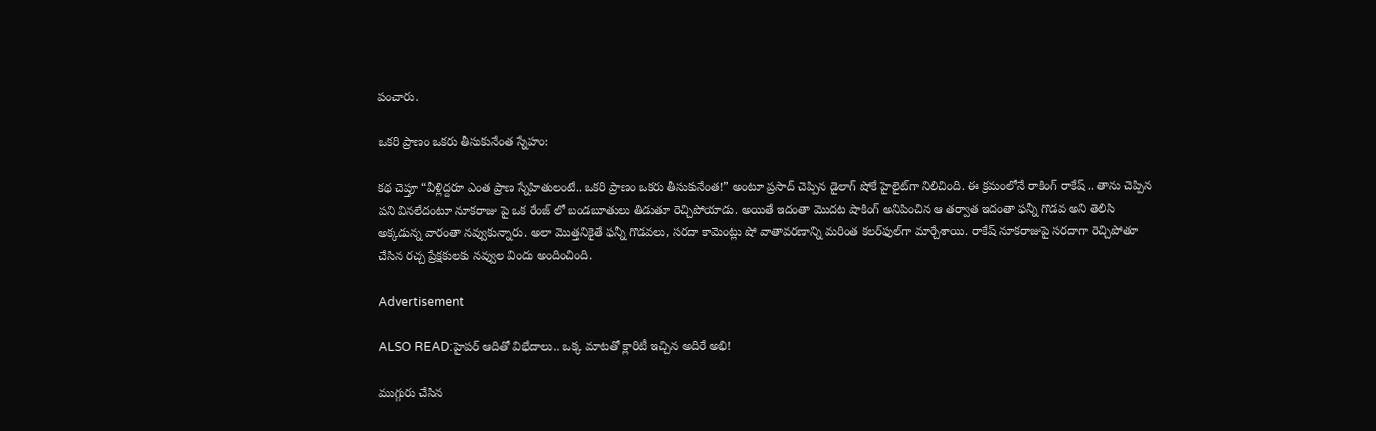పంచారు.

ఒకరి ప్రాణం ఒకరు తీసుకునేంత స్నేహం:

కథ చెప్తూ “వీళ్లిద్దరూ ఎంత ప్రాణ స్నేహితులంటే.. ఒకరి ప్రాణం ఒకరు తీసుకునేంత!” అంటూ ప్రసాద్ చెప్పిన డైలాగ్ షోకే హైలైట్‌గా నిలిచింది. ఈ క్రమంలోనే రాకింగ్ రాకేష్ .. తాను చెప్పిన పని వినలేదంటూ నూకరాజు పై ఒక రేంజ్ లో బండబూతులు తిడుతూ రెచ్చిపోయాడు. అయితే ఇదంతా మొదట షాకింగ్ అనిపించిన ఆ తర్వాత ఇదంతా ఫన్నీ గొడవ అని తెలిసి అక్కడున్న వారంతా నవ్వుకున్నారు. అలా మొత్తనికైతే ఫన్నీ గొడవలు, సరదా కామెంట్లు షో వాతావరణాన్ని మరింత కలర్‌ఫుల్‌గా మార్చేశాయి. రాకేష్ నూకరాజుపై సరదాగా రెచ్చిపోతూ చేసిన రచ్చ ప్రేక్షకులకు నవ్వుల విందు అందించింది.

Advertisement

ALSO READ:హైపర్ ఆదితో విభేదాలు.. ఒక్క మాటతో క్లారిటీ ఇచ్చిన అదిరే అభి!

ముగ్గురు చేసిన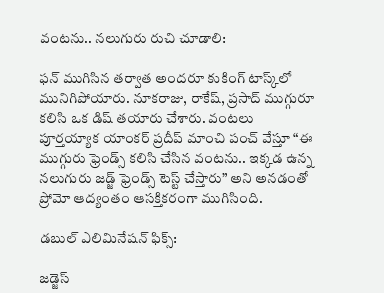వంటను.. నలుగురు రుచి చూడాలి:

ఫన్ ముగిసిన తర్వాత అందరూ కుకింగ్ టాస్క్‌లో మునిగిపోయారు. నూకరాజు, రాకేష్, ప్రసాద్ ముగ్గురూ కలిసి ఒక డిష్ తయారు చేశారు. వంటలు పూర్తయ్యాక యాంకర్ ప్రదీప్ మాంచి పంచ్ వేస్తూ “ఈ ముగ్గురు ఫ్రెండ్స్ కలిసి చేసిన వంటను.. ఇక్కడ ఉన్న నలుగురు జడ్జ్ ఫ్రెండ్స్ టెస్ట్ చేస్తారు” అని అనడంతో ప్రోమో ఆద్యంతం ఆసక్తికరంగా ముగిసింది.

డబుల్ ఎలిమినేషన్ ఫిక్స్:

జడ్జెస్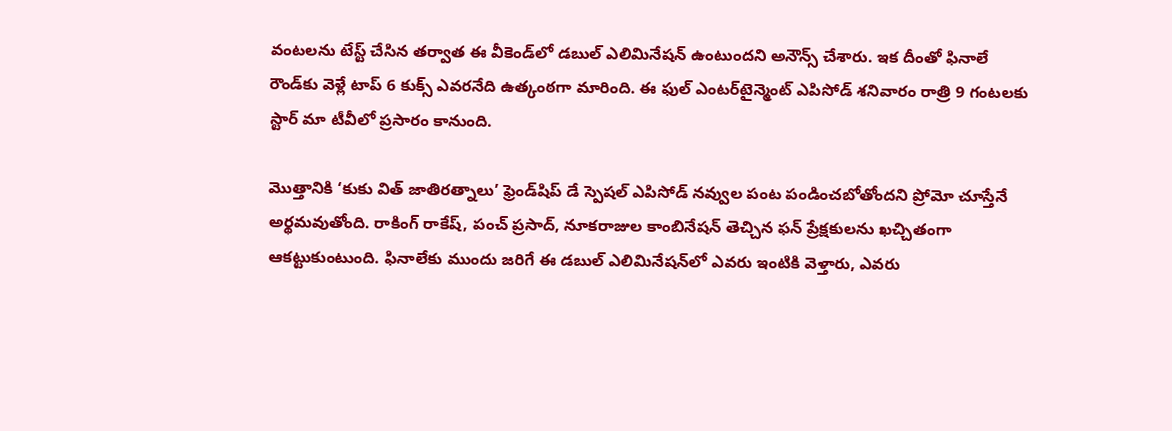వంటలను టేస్ట్ చేసిన తర్వాత ఈ వీకెండ్‌లో డబుల్ ఎలిమినేషన్ ఉంటుందని అనౌన్స్ చేశారు. ఇక దీంతో ఫినాలే రౌండ్‌కు వెళ్లే టాప్ 6 కుక్స్ ఎవరనేది ఉత్కంఠగా మారింది. ఈ ఫుల్ ఎంటర్‌టైన్మెంట్ ఎపిసోడ్ శనివారం రాత్రి 9 గంటలకు స్టార్ మా టీవీలో ప్రసారం కానుంది.

మొత్తానికి ‘కుకు విత్ జాతిరత్నాలు’ ఫ్రెండ్‌షిప్ డే స్పెషల్ ఎపిసోడ్ నవ్వుల పంట పండించబోతోందని ప్రోమో చూస్తేనే అర్థమవుతోంది. రాకింగ్ రాకేష్, పంచ్ ప్రసాద్, నూకరాజుల కాంబినేషన్ తెచ్చిన ఫన్ ప్రేక్షకులను ఖచ్చితంగా ఆకట్టుకుంటుంది. ఫినాలేకు ముందు జరిగే ఈ డబుల్ ఎలిమినేషన్‌లో ఎవరు ఇంటికి వెళ్తారు, ఎవరు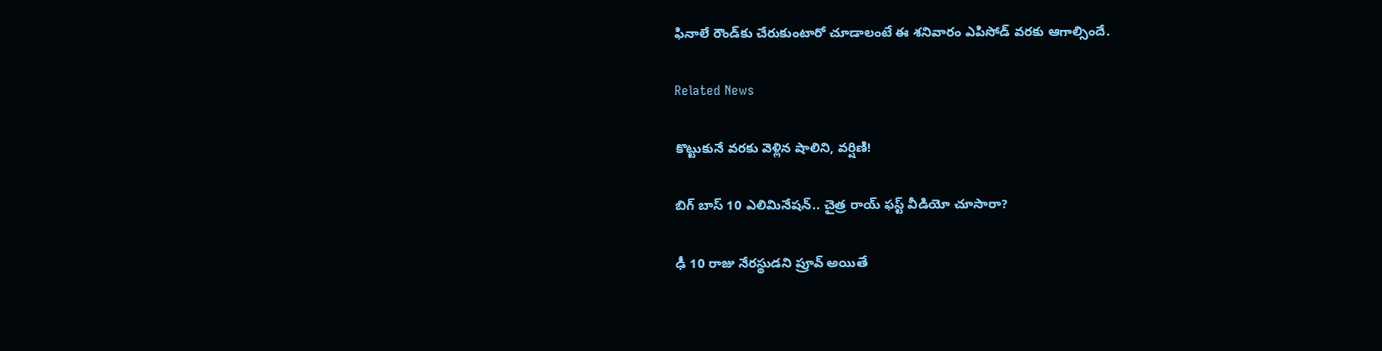ఫినాలే రౌండ్‌కు చేరుకుంటారో చూడాలంటే ఈ శనివారం ఎపిసోడ్ వరకు ఆగాల్సిందే.

Related News

కొట్టుకునే వరకు వెళ్లిన షాలిని, వర్షిణి!

బిగ్ బాస్ 10 ఎలిమినేషన్.. చైత్ర రాయ్ ఫస్ట్ వీడియో చూసారా?

ఢీ 10 రాజు నేరస్థుడని ప్రూవ్ అయితే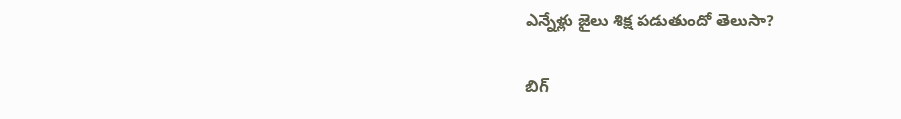ఎన్నేళ్లు జైలు శిక్ష పడుతుందో తెలుసా?

బిగ్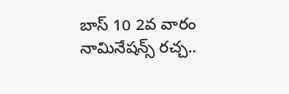బాస్ 10 2వ వారం నామినేషన్స్ రచ్చ..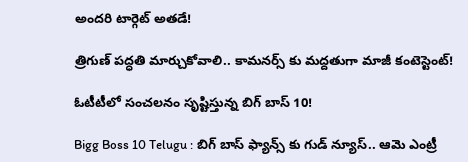అందరి టార్గెట్ అతడే!

త్రిగుణ్ పద్ధతి మార్చుకోవాలి.. కామనర్స్ కు మద్దతుగా మాజీ కంటెస్టెంట్!

ఓటీటీలో సంచలనం సృష్టిస్తున్న బిగ్ బాస్ 10!

Bigg Boss 10 Telugu : బిగ్ బాస్ ఫ్యాన్స్ కు గుడ్ న్యూస్.. ఆమె ఎంట్రీ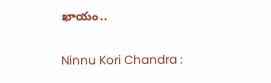ఖాయం..

Ninnu Kori Chandra :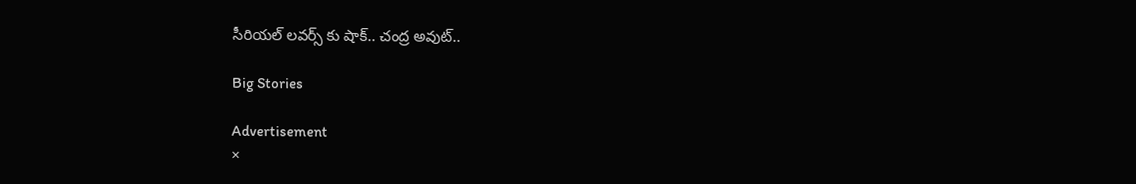సీరియల్ లవర్స్ కు షాక్.. చంద్ర అవుట్..

Big Stories

Advertisement
×